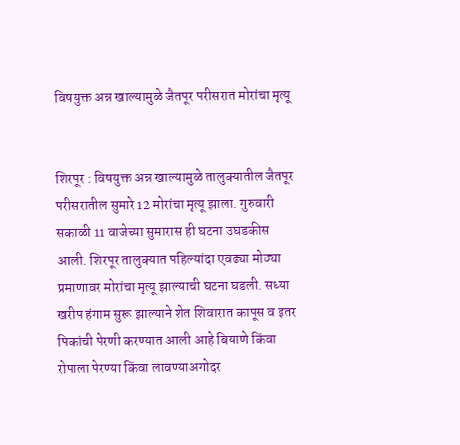विषयुक्त अन्न खाल्यामुळे जैतपूर परीसरात मोरांचा मृत्यू


शिरपूर : विषयुक्त अन्न खाल्यामुळे तालुक्यातील जैतपूर परीसरातील सुमारे 12 मोरांचा मृत्यू झाला. गुरुवारी सकाळी 11 वाजेच्या सुमारास ही घटना उघडकीस आली. शिरपूर तालुक्यात पहिल्यांदा एवढ्या मोठ्या प्रमाणावर मोरांचा मृत्यू झाल्याची घटना घडली. सध्या खरीप हंगाम सुरू झाल्याने शेत शिवारात कापूस व इतर पिकांची पेरणी करण्यात आली आहे बियाणे किंवा रोपाला पेरण्या किंवा लावण्याअगोदर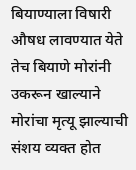बियाण्याला विषारी औषध लावण्यात येते तेच बियाणे मोरांनी उकरून खाल्याने मोरांचा मृत्यू झाल्याची संशय व्यक्त होत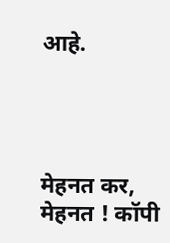आहे.




मेहनत कर, मेहनत ! कॉपी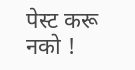पेस्ट करू नको !